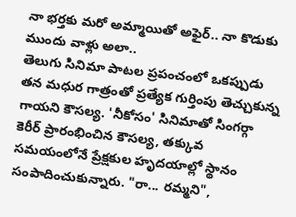నా భర్తకు మరో అమ్మాయితో అఫైర్.. నా కొడుకు ముందు వాళ్లు అలా..
తెలుగు సినిమా పాటల ప్రపంచంలో ఒకప్పుడు తన మధుర గాత్రంతో ప్రత్యేక గుర్తింపు తెచ్చుకున్న గాయని కౌసల్య. 'నీకోసం' సినిమాతో సింగర్గా కెరీర్ ప్రారంభించిన కౌసల్య, తక్కువ సమయంలోనే ప్రేక్షకుల హృదయాల్లో స్థానం సంపాదించుకున్నారు. "రా... రమ్మని",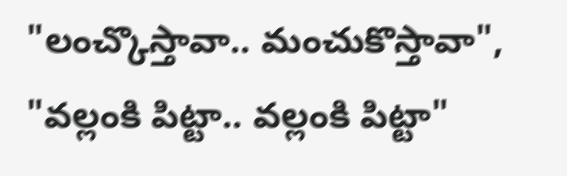"లంచ్కొస్తావా.. మంచుకొస్తావా", "వల్లంకి పిట్టా.. వల్లంకి పిట్టా"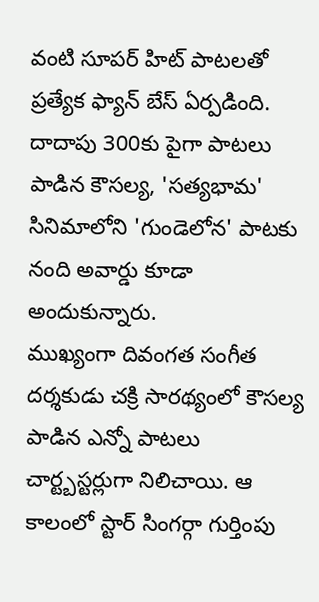వంటి సూపర్ హిట్ పాటలతో ప్రత్యేక ఫ్యాన్ బేస్ ఏర్పడింది. దాదాపు 300కు పైగా పాటలు పాడిన కౌసల్య, 'సత్యభామ' సినిమాలోని 'గుండెలోన' పాటకు నంది అవార్డు కూడా అందుకున్నారు.
ముఖ్యంగా దివంగత సంగీత దర్శకుడు చక్రి సారథ్యంలో కౌసల్య పాడిన ఎన్నో పాటలు చార్ట్బస్టర్లుగా నిలిచాయి. ఆ కాలంలో స్టార్ సింగర్గా గుర్తింపు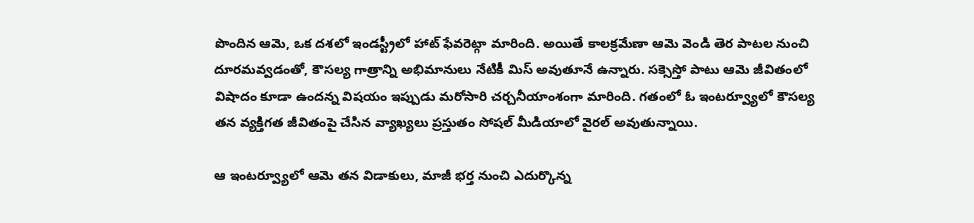పొందిన ఆమె, ఒక దశలో ఇండస్ట్రీలో హాట్ ఫేవరెట్గా మారింది. అయితే కాలక్రమేణా ఆమె వెండి తెర పాటల నుంచి దూరమవ్వడంతో, కౌసల్య గాత్రాన్ని అభిమానులు నేటికీ మిస్ అవుతూనే ఉన్నారు. సక్సెస్తో పాటు ఆమె జీవితంలో విషాదం కూడా ఉందన్న విషయం ఇప్పుడు మరోసారి చర్చనీయాంశంగా మారింది. గతంలో ఓ ఇంటర్వ్యూలో కౌసల్య తన వ్యక్తిగత జీవితంపై చేసిన వ్యాఖ్యలు ప్రస్తుతం సోషల్ మీడియాలో వైరల్ అవుతున్నాయి.

ఆ ఇంటర్వ్యూలో ఆమె తన విడాకులు, మాజీ భర్త నుంచి ఎదుర్కొన్న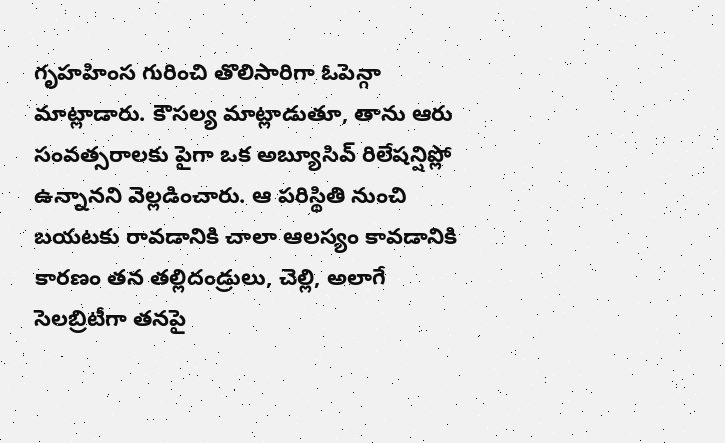గృహహింస గురించి తొలిసారిగా ఓపెన్గా మాట్లాడారు. కౌసల్య మాట్లాడుతూ, తాను ఆరు సంవత్సరాలకు పైగా ఒక అబ్యూసివ్ రిలేషన్షిప్లో ఉన్నానని వెల్లడించారు. ఆ పరిస్థితి నుంచి బయటకు రావడానికి చాలా ఆలస్యం కావడానికి కారణం తన తల్లిదండ్రులు, చెల్లి, అలాగే సెలబ్రిటీగా తనపై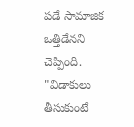పడే సామాజిక ఒత్తిడేనని చెప్పింది. "విడాకులు తీసుకుంటే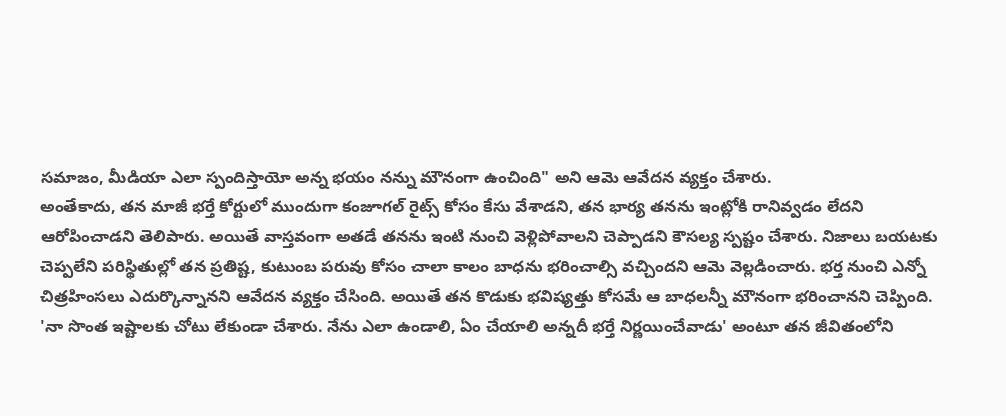సమాజం, మీడియా ఎలా స్పందిస్తాయో అన్న భయం నన్ను మౌనంగా ఉంచింది" అని ఆమె ఆవేదన వ్యక్తం చేశారు.
అంతేకాదు, తన మాజీ భర్తే కోర్టులో ముందుగా కంజూగల్ రైట్స్ కోసం కేసు వేశాడని, తన భార్య తనను ఇంట్లోకి రానివ్వడం లేదని ఆరోపించాడని తెలిపారు. అయితే వాస్తవంగా అతడే తనను ఇంటి నుంచి వెళ్లిపోవాలని చెప్పాడని కౌసల్య స్పష్టం చేశారు. నిజాలు బయటకు చెప్పలేని పరిస్థితుల్లో తన ప్రతిష్ట, కుటుంబ పరువు కోసం చాలా కాలం బాధను భరించాల్సి వచ్చిందని ఆమె వెల్లడించారు. భర్త నుంచి ఎన్నో చిత్రహింసలు ఎదుర్కొన్నానని ఆవేదన వ్యక్తం చేసింది. అయితే తన కొడుకు భవిష్యత్తు కోసమే ఆ బాధలన్నీ మౌనంగా భరించానని చెప్పింది.
'నా సొంత ఇష్టాలకు చోటు లేకుండా చేశారు. నేను ఎలా ఉండాలి, ఏం చేయాలి అన్నదీ భర్తే నిర్ణయించేవాడు' అంటూ తన జీవితంలోని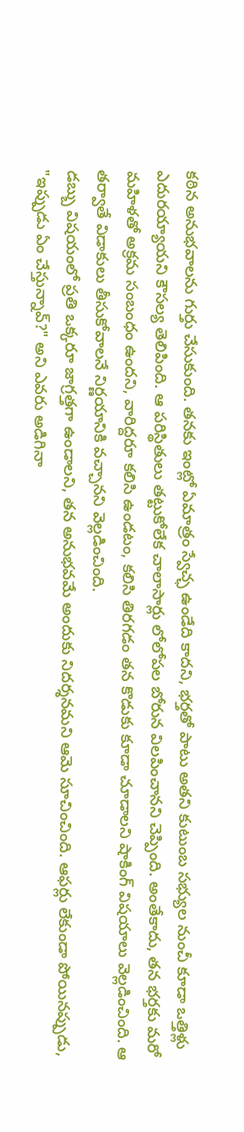కఠిన అనుభవాలను గుర్తు చేసుకుంది. తనకు ఇంట్లో ఏమాత్రం స్వేచ్ఛ ఉండేది కాదని, భర్తతో పాటు అతని కుటుంబ సభ్యుల నుంచీ కూడా ఒత్తిళ్లు ఎదురయ్యాయని కౌసల్య తెలిపింది. ఆ పరిస్థితులు తట్టుకోలేక చాలాసార్లు లోలోపల బోరున విలపించానని చెప్పింది. అంతేకాదు, తన భర్తకు మరో మహిళతో అక్రమ సంబంధం ఉందని, వారిద్దరూ కలిసి ఉండటం, కలిసి తిరగడం తన కొడుకు కూడా చూడాలని షాకింగ్ విషయాలు వెల్లడించింది. ఆ తర్వాతే విడాకులు తీసుకోవాలనే నిర్ణయానికి వచ్చానని వెల్లడించింది.
డబ్బు విషయంలో ప్రతి ఒక్కరూ జాగ్రత్తగా ఉండాలని, తన అనుభవమే అందుకు నిదర్శనమని ఆమె సూచించింది. ఆఫర్లు లేకుండా పోయినప్పుడు, "ఇప్పుడు ఏం చేస్తున్నావ్?" అని ఎవరు అడిగినా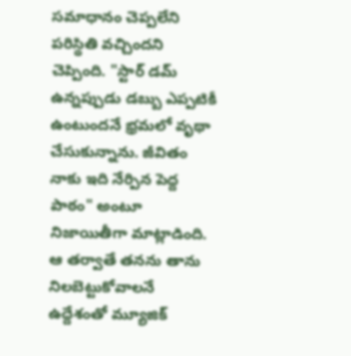సమాధానం చెప్పలేని పరిస్థితి వచ్చిందని చెప్పింది. "స్టార్ డమ్ ఉన్నప్పుడు డబ్బు ఎప్పటికీ ఉంటుందనే భ్రమలో వృథా చేసుకున్నాను. జీవితం నాకు ఇది నేర్పిన పెద్ద పాఠం" అంటూ నిజాయితీగా మాట్లాడింది. ఆ తర్వాతే తనను తాను నిలబెట్టుకోవాలనే ఉద్దేశంతో మ్యూజిక్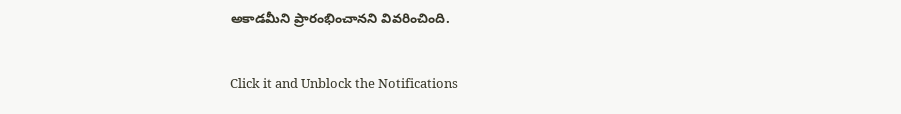అకాడమీని ప్రారంభించానని వివరించింది.


Click it and Unblock the Notifications